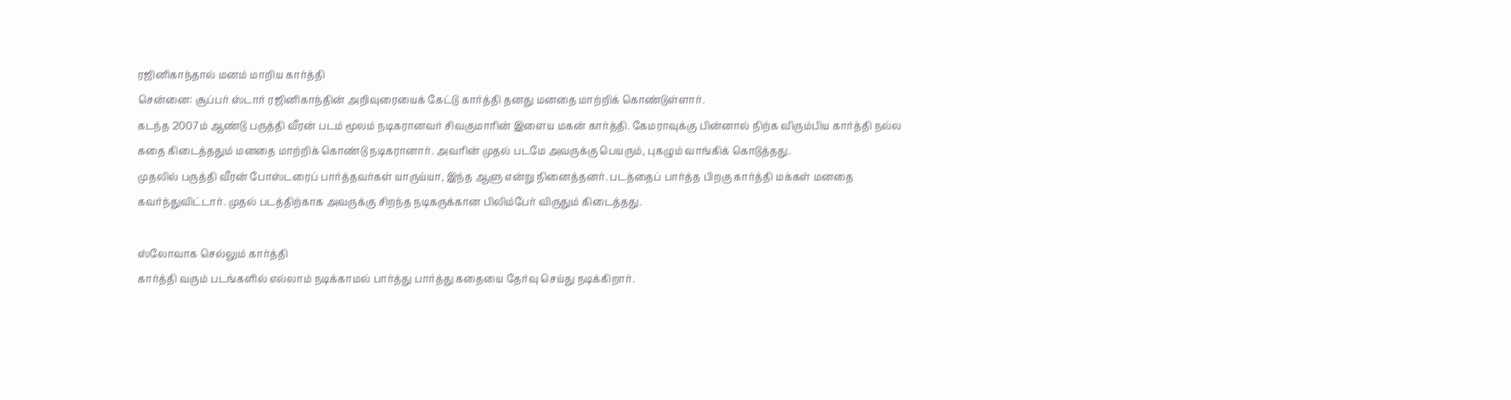ரஜினிகாந்தால் மனம் மாறிய கார்த்தி
சென்னை: சூப்பர் ஸ்டார் ரஜினிகாந்தின் அறிவுரையைக் கேட்டு கார்த்தி தனது மனதை மாற்றிக் கொண்டுள்ளார்.
கடந்த 2007ம் ஆண்டு பருத்தி வீரன் படம் மூலம் நடிகரானவர் சிவகுமாரின் இளைய மகன் கார்த்தி. கேமராவுக்கு பின்னால் நிற்க விரும்பிய கார்த்தி நல்ல கதை கிடைத்ததும் மனதை மாற்றிக் கொண்டு நடிகரானார். அவரின் முதல் படமே அவருக்கு பெயரும், புகழும் வாங்கிக் கொடுத்தது.
முதலில் பருத்தி வீரன் போஸ்டரைப் பார்த்தவர்கள் யாருய்யா, இந்த ஆளு என்று நினைத்தனர். படத்தைப் பார்த்த பிறகு கார்த்தி மக்கள் மனதை கவர்ந்துவிட்டார். முதல் படத்திற்காக அவருக்கு சிறந்த நடிகருக்கான பிலிம்பேர் விருதும் கிடைத்தது.

ஸ்லோவாக செல்லும் கார்த்தி
கார்த்தி வரும் படங்களில் எல்லாம் நடிக்காமல் பார்த்து பார்த்து கதையை தேர்வு செய்து நடிக்கிறார்.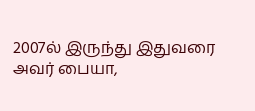2007ல் இருந்து இதுவரை அவர் பையா,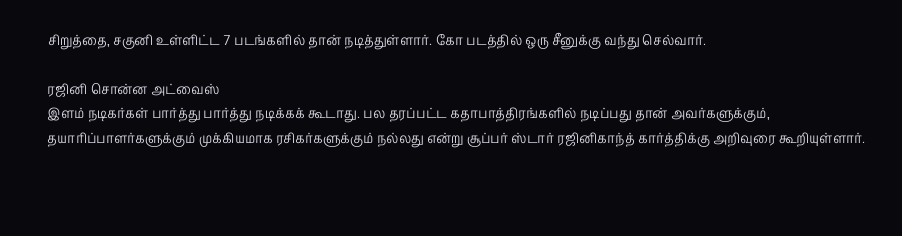சிறுத்தை, சகுனி உள்ளிட்ட 7 படங்களில் தான் நடித்துள்ளார். கோ படத்தில் ஒரு சீனுக்கு வந்து செல்வார்.

ரஜினி சொன்ன அட்வைஸ்
இளம் நடிகர்கள் பார்த்து பார்த்து நடிக்கக் கூடாது. பல தரப்பட்ட கதாபாத்திரங்களில் நடிப்பது தான் அவர்களுக்கும், தயாரிப்பாளர்களுக்கும் முக்கியமாக ரசிகர்களுக்கும் நல்லது என்று சூப்பர் ஸ்டார் ரஜினிகாந்த் கார்த்திக்கு அறிவுரை கூறியுள்ளார்.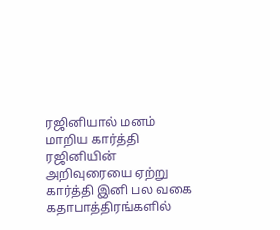ரஜினியால் மனம் மாறிய கார்த்தி
ரஜினியின் அறிவுரையை ஏற்று கார்த்தி இனி பல வகை கதாபாத்திரங்களில்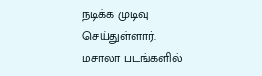நடிக்க முடிவு செய்துள்ளார். மசாலா படங்களில்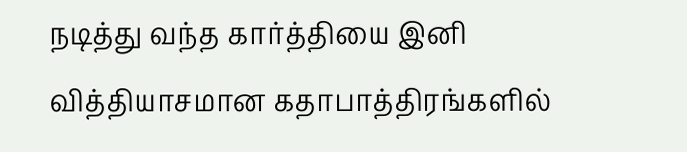நடித்து வந்த கார்த்தியை இனி வித்தியாசமான கதாபாத்திரங்களில்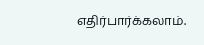எதிர்பார்க்கலாம்.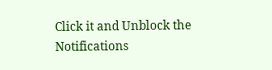Click it and Unblock the Notifications